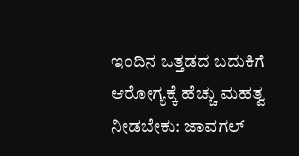ಇಂದಿನ ಒತ್ತಡದ ಬದುಕಿಗೆ ಆರೋಗ್ಯಕ್ಕೆ ಹೆಚ್ಚು ಮಹತ್ವ ನೀಡಬೇಕು: ಜಾವಗಲ್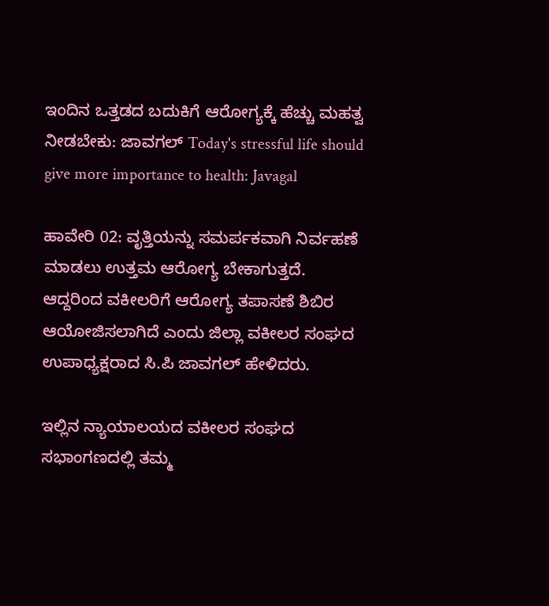ಇಂದಿನ ಒತ್ತಡದ ಬದುಕಿಗೆ ಆರೋಗ್ಯಕ್ಕೆ ಹೆಚ್ಚು ಮಹತ್ವ ನೀಡಬೇಕು: ಜಾವಗಲ್ Today's stressful life should give more importance to health: Javagal

ಹಾವೇರಿ 02: ವೃತ್ತಿಯನ್ನು ಸಮರ್ಪಕವಾಗಿ ನಿರ್ವಹಣೆ ಮಾಡಲು ಉತ್ತಮ ಆರೋಗ್ಯ ಬೇಕಾಗುತ್ತದೆ. ಆದ್ದರಿಂದ ವಕೀಲರಿಗೆ ಆರೋಗ್ಯ ತಪಾಸಣೆ ಶಿಬಿರ ಆಯೋಜಿಸಲಾಗಿದೆ ಎಂದು ಜಿಲ್ಲಾ ವಕೀಲರ ಸಂಘದ ಉಪಾಧ್ಯಕ್ಷರಾದ ಸಿ.ಪಿ ಜಾವಗಲ್ ಹೇಳಿದರು.

ಇಲ್ಲಿನ ನ್ಯಾಯಾಲಯದ ವಕೀಲರ ಸಂಘದ ಸಭಾಂಗಣದಲ್ಲಿ ತಮ್ಮ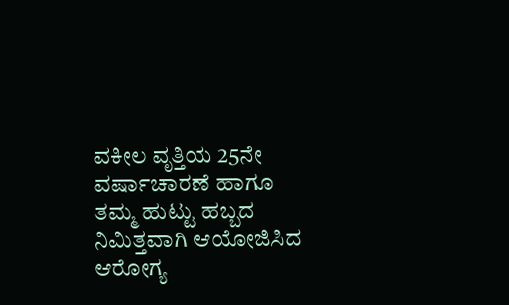ವಕೀಲ ವೃತ್ತಿಯ 25ನೇ ವರ್ಷಾಚಾರಣೆ ಹಾಗೂ ತಮ್ಮ ಹುಟ್ಟು ಹಬ್ಬದ ನಿಮಿತ್ತವಾಗಿ ಆಯೋಜಿಸಿದ ಆರೋಗ್ಯ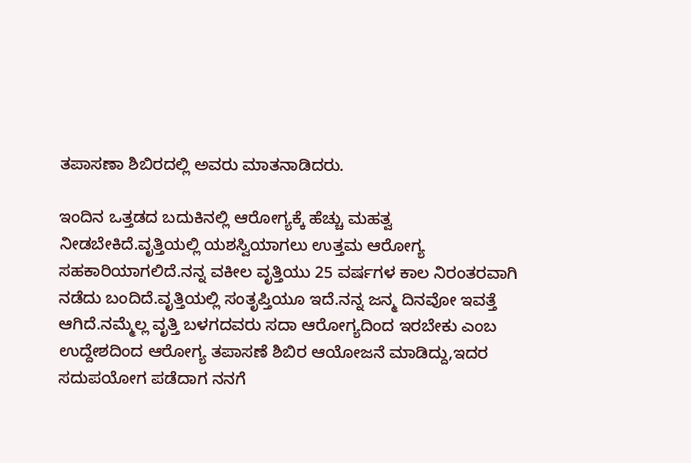ತಪಾಸಣಾ ಶಿಬಿರದಲ್ಲಿ ಅವರು ಮಾತನಾಡಿದರು.

ಇಂದಿನ ಒತ್ತಡದ ಬದುಕಿನಲ್ಲಿ ಆರೋಗ್ಯಕ್ಕೆ ಹೆಚ್ಚು ಮಹತ್ವ ನೀಡಬೇಕಿದೆ.ವೃತ್ತಿಯಲ್ಲಿ ಯಶಸ್ವಿಯಾಗಲು ಉತ್ತಮ ಆರೋಗ್ಯ ಸಹಕಾರಿಯಾಗಲಿದೆ.ನನ್ನ ವಕೀಲ ವೃತ್ತಿಯು 25 ವರ್ಷಗಳ ಕಾಲ ನಿರಂತರವಾಗಿ ನಡೆದು ಬಂದಿದೆ.ವೃತ್ತಿಯಲ್ಲಿ ಸಂತೃಪ್ತಿಯೂ ಇದೆ.ನನ್ನ ಜನ್ಮ ದಿನವೋ ಇವತ್ತೆ ಆಗಿದೆ.ನಮ್ಮೆಲ್ಲ ವೃತ್ತಿ ಬಳಗದವರು ಸದಾ ಆರೋಗ್ಯದಿಂದ ಇರಬೇಕು ಎಂಬ ಉದ್ದೇಶದಿಂದ ಆರೋಗ್ಯ ತಪಾಸಣೆ ಶಿಬಿರ ಆಯೋಜನೆ ಮಾಡಿದ್ದು,ಇದರ ಸದುಪಯೋಗ ಪಡೆದಾಗ ನನಗೆ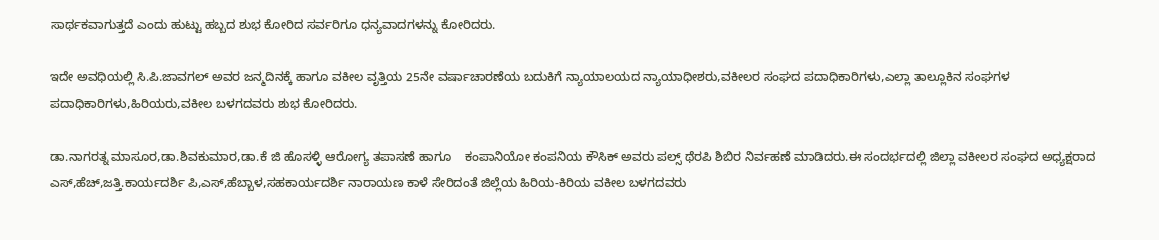ಸಾರ್ಥಕವಾಗುತ್ತದೆ ಎಂದು ಹುಟ್ಟು ಹಬ್ಬದ ಶುಭ ಕೋರಿದ ಸರ್ವರಿಗೂ ಧನ್ಯವಾದಗಳನ್ನು ಕೋರಿದರು.

ಇದೇ ಅವಧಿಯಲ್ಲಿ ಸಿ.ಪಿ.ಜಾವಗಲ್ ಅವರ ಜನ್ಮದಿನಕ್ಕೆ ಹಾಗೂ ವಕೀಲ ವೃತ್ತಿಯ 25ನೇ ವರ್ಷಾಚಾರಣೆಯ ಬದುಕಿಗೆ ನ್ಯಾಯಾಲಯದ ನ್ಯಾಯಾಧೀಶರು,ವಕೀಲರ ಸಂಘದ ಪದಾಧಿಕಾರಿಗಳು,ಎಲ್ಲಾ ತಾಲ್ಲೂಕಿನ ಸಂಘಗಳ ಪದಾಧಿಕಾರಿಗಳು,ಹಿರಿಯರು,ವಕೀಲ ಬಳಗದವರು ಶುಭ ಕೋರಿದರು.

ಡಾ.ನಾಗರತ್ನ ಮಾಸೂರ,ಡಾ.ಶಿವಕುಮಾರ,ಡಾ.ಕೆ ಜಿ ಹೊಸಳ್ಳಿ ಆರೋಗ್ಯ ತಪಾಸಣೆ ಹಾಗೂ    ಕಂಪಾನಿಯೋ ಕಂಪನಿಯ ಕೌಸಿಕ್ ಅವರು ಪಲ್ಸ್‌ ಥೆರಪಿ ಶಿಬಿರ ನಿರ್ವಹಣೆ ಮಾಡಿದರು.ಈ ಸಂದರ್ಭದಲ್ಲಿ ಜಿಲ್ಲಾ ವಕೀಲರ ಸಂಘದ ಅಧ್ಯಕ್ಷರಾದ ಎಸ್,ಹೆಚ್,ಜತ್ತಿ.ಕಾರ್ಯದರ್ಶಿ ಪಿ,ಎಸ್,ಹೆಬ್ಬಾಳ,ಸಹಕಾರ್ಯದರ್ಶಿ ನಾರಾಯಣ ಕಾಳೆ ಸೇರಿದಂತೆ ಜಿಲ್ಲೆಯ ಹಿರಿಯ-ಕಿರಿಯ ವಕೀಲ ಬಳಗದವರು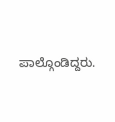ಪಾಲ್ಗೊಂಡಿದ್ದರು.